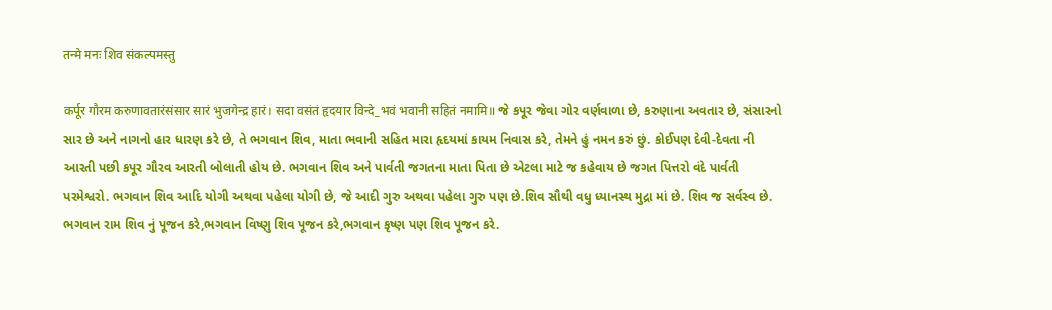तन्मे मनः शिव संकल्पमस्तु

कर्पूर गौरम करुणावतारंसंसार सारं भुजगेन्द्र हारं। सदा वसंतं हृदयार विन्दे_भवं भवानी सहितं नमामि॥ જે કપૂર જેવા ગોર વર્ણવાળા છે, કરુણાના અવતાર છે, સંસારનો સાર છે અને નાગનો હાર ધારણ કરે છે, તે ભગવાન શિવ, માતા ભવાની સહિત મારા હૃદયમાં કાયમ નિવાસ કરે, તેમને હું નમન કરું છું. કોઈપણ દેવી-દેવતા ની આરતી પછી કપૂર ગૌરવ આરતી બોલાતી હોય છે. ભગવાન શિવ અને પાર્વતી જગતના માતા પિતા છે એટલા માટે જ કહેવાય છે જગત પિત્તરો વંદે પાર્વતી પરમેશ્વરો. ભગવાન શિવ આદિ યોગી અથવા પહેલા યોગી છે, જે આદી ગુરુ અથવા પહેલા ગુરુ પણ છે.શિવ સૌથી વધુ ધ્યાનસ્થ મુદ્રા માં છે. શિવ જ સર્વસ્વ છે. ભગવાન રામ શિવ નું પૂજન કરે,ભગવાન વિષ્ણુ શિવ પૂજન કરે,ભગવાન કૃષ્ણ પણ શિવ પૂજન કરે.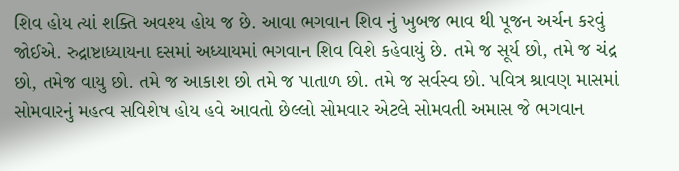શિવ હોય ત્યાં શક્તિ અવશ્ય હોય જ છે. આવા ભગવાન શિવ નું ખુબજ ભાવ થી પૂજન અર્ચન કરવું જોઈએ. રુદ્રાષ્ટાધ્યાયના દસમાં અધ્યાયમાં ભગવાન શિવ વિશે કહેવાયું છે. તમે જ સૂર્ય છો, તમે જ ચંદ્ર છો, તમેજ વાયુ છો. તમે જ આકાશ છો તમે જ પાતાળ છો. તમે જ સર્વસ્વ છો. પવિત્ર શ્રાવણ માસમાં સોમવારનું મહત્વ સવિશેષ હોય હવે આવતો છેલ્લો સોમવાર એટલે સોમવતી અમાસ જે ભગવાન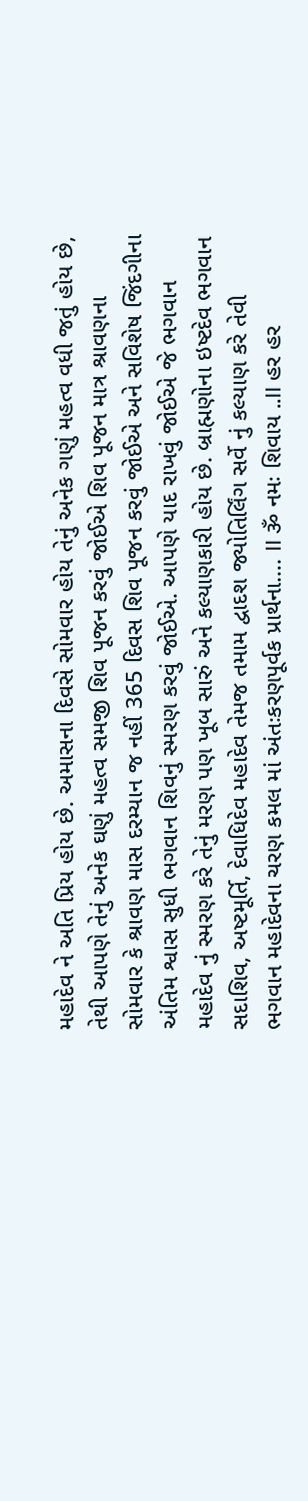મહાદેવ ને અતિ પ્રિય હોય છે. અમાસના દિવસે સોમવાર હોય તેનું અનેક ગણું મહત્વ વધી જતું હોય છે, તેથી આપણે તેનું અનેક ઘણું મહત્વ સમજી શિવ પૂજન કરવું જોઈએ શિવ પૂજન માત્ર શ્રાવણના સોમવાર કે શ્રાવણ માસ દરમ્યાન જ નહીં 365 દિવસ શિવ પૂજન કરવું જોઈએ અને સવિશેષ જિંદગીના અંતિમ શ્વાસ સુધી ભગવાન શિવનું સ્મરણ કરવું જોઈએ. આપણે યાદ રાખવું જોઈએ જે ભગવાન મહાદેવ નું સ્મરણ કરે તેનું મરણ પણ ખૂબ સારું અને કલ્યાણકારી હોય છે. બ્રાહ્મણોના ઇષ્ટદેવ ભગવાન સદાશિવ, અષ્ટમૂર્તિ, દેવાધિદેવ મહાદેવ તેમજ તમામ દ્વાદશ જ્યોતિર્લિંગ સર્વે નું કલ્યાણ કરે તેવી ભગવાન મહાદેવના ચરણ કમલ માં અંતઃકરણપૂર્વક પ્રાર્થના…. II ૐ નમઃ શિવાય ..II હર હર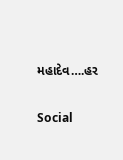મહાદેવ….હર

Social